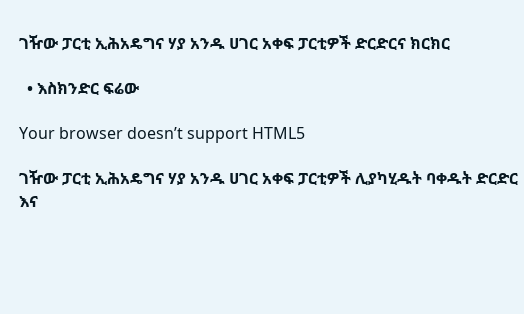ገዥው ፓርቲ ኢሕአዴግና ሃያ አንዱ ሀገር አቀፍ ፓርቲዎች ድርድርና ክርክር

  • እስክንድር ፍሬው

Your browser doesn’t support HTML5

ገዥው ፓርቲ ኢሕአዴግና ሃያ አንዱ ሀገር አቀፍ ፓርቲዎች ሊያካሂዱት ባቀዱት ድርድር እና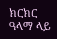ክርክር ዓላማ ላይ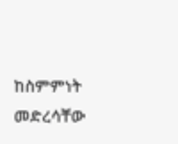ከስምምነት መድረሳቸው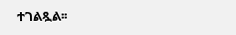ተገልጿል፡፡